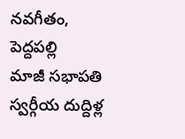నవగీతం, పెద్దపల్లి
మాజీ సభాపతి స్వర్గీయ దుద్దిళ్ల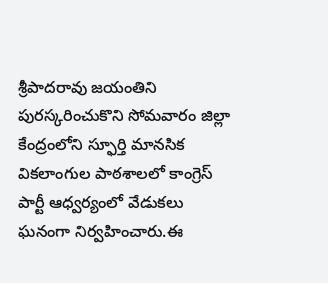శ్రీపాదరావు జయంతిని పురస్కరించుకొని సోమవారం జిల్లా కేంద్రంలోని స్ఫూర్తి మానసిక వికలాంగుల పాఠశాలలో కాంగ్రెస్ పార్టీ ఆధ్వర్యంలో వేడుకలు ఘనంగా నిర్వహించారు.ఈ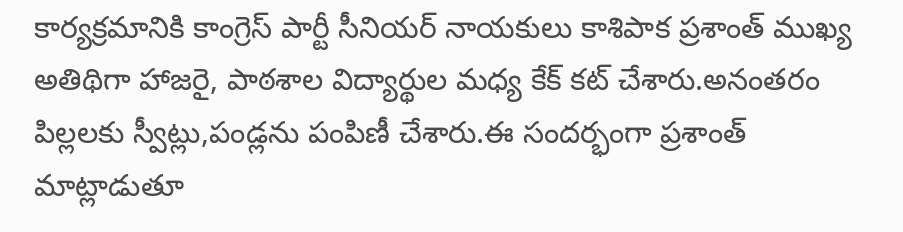కార్యక్రమానికి కాంగ్రెస్ పార్టీ సీనియర్ నాయకులు కాశిపాక ప్రశాంత్ ముఖ్య అతిథిగా హాజరై, పాఠశాల విద్యార్థుల మధ్య కేక్ కట్ చేశారు.అనంతరం పిల్లలకు స్వీట్లు,పండ్లను పంపిణీ చేశారు.ఈ సందర్భంగా ప్రశాంత్ మాట్లాడుతూ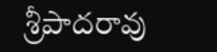శ్రీపాదరావు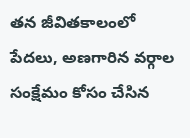తన జీవితకాలంలో పేదలు, అణగారిన వర్గాల సంక్షేమం కోసం చేసిన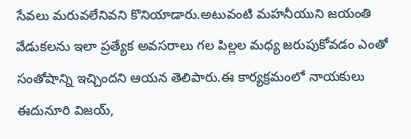సేవలు మరువలేనివని కొనియాడారు.అటువంటి మహనీయుని జయంతి వేడుకలను ఇలా ప్రత్యేక అవసరాలు గల పిల్లల మధ్య జరుపుకోవడం ఎంతో సంతోషాన్ని ఇచ్చిందని ఆయన తెలిపారు.ఈ కార్యక్రమంలో నాయకులు ఈదునూరి విజయ్,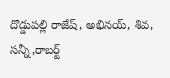దొడ్డుపల్లి రాజేష్, అభినయ్, శివ, సన్నీ,రాబర్ట్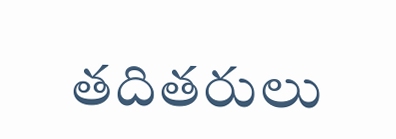తదితరులు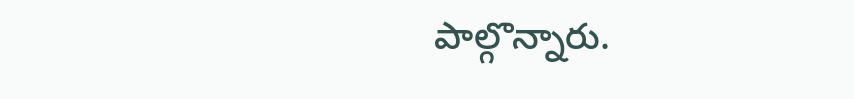పాల్గొన్నారు.